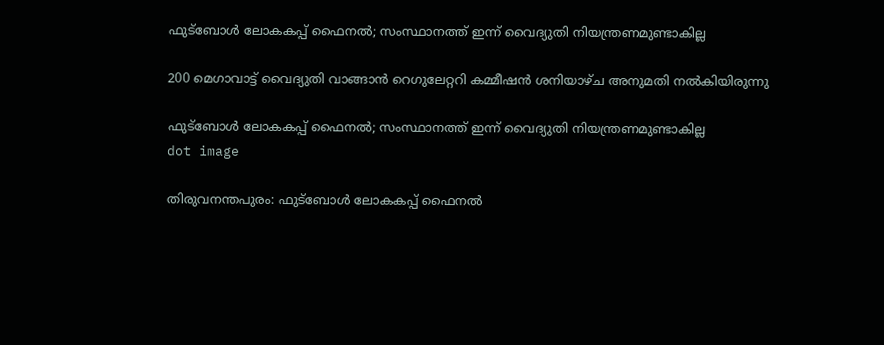ഫുട്‌ബോള്‍ ലോകകപ്പ് ഫൈനല്‍; സംസ്ഥാനത്ത് ഇന്ന് വൈദ്യുതി നിയന്ത്രണമുണ്ടാകില്ല

200 മെഗാവാട്ട് വൈദ്യുതി വാങ്ങാന്‍ റെഗുലേറ്ററി കമ്മീഷന്‍ ശനിയാഴ്ച അനുമതി നല്‍കിയിരുന്നു

ഫുട്‌ബോള്‍ ലോകകപ്പ് ഫൈനല്‍; സംസ്ഥാനത്ത് ഇന്ന് വൈദ്യുതി നിയന്ത്രണമുണ്ടാകില്ല
dot image

തിരുവനന്തപുരം: ഫുട്‌ബോള്‍ ലോകകപ്പ് ഫൈനല്‍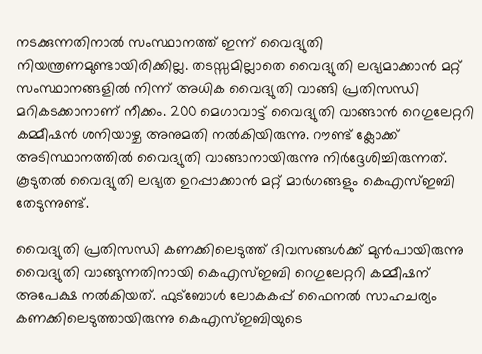നടക്കുന്നതിനാല്‍ സംസ്ഥാനത്ത് ഇന്ന് വൈദ്യുതി നിയന്ത്രണമുണ്ടായിരിക്കില്ല. തടസ്സമില്ലാതെ വൈദ്യുതി ലഭ്യമാക്കാൻ മറ്റ് സംസ്ഥാനങ്ങളിൽ നിന്ന് അധിക വൈദ്യുതി വാങ്ങി പ്രതിസന്ധി മറികടക്കാനാണ് നീക്കം. 200 മെഗാവാട്ട് വൈദ്യുതി വാങ്ങാന്‍ റെഗുലേറ്ററി കമ്മീഷന്‍ ശനിയാഴ്ച അനുമതി നല്‍കിയിരുന്നു. റൗണ്ട് ക്ലോക്ക് അടിസ്ഥാനത്തില്‍ വൈദ്യുതി വാങ്ങാനായിരുന്നു നിര്‍ദ്ദേശിച്ചിരുന്നത്. കൂടുതല്‍ വൈദ്യുതി ലഭ്യത ഉറപ്പാക്കാന്‍ മറ്റ് മാര്‍ഗങ്ങളും കെഎസ്ഇബി തേടുന്നുണ്ട്.

വൈദ്യുതി പ്രതിസന്ധി കണക്കിലെടുത്ത് ദിവസങ്ങള്‍ക്ക് മുന്‍പായിരുന്നു വൈദ്യുതി വാങ്ങുന്നതിനായി കെഎസ്ഇബി റെഗുലേറ്ററി കമ്മീഷന് അപേക്ഷ നല്‍കിയത്. ഫുട്‌ബോള്‍ ലോകകപ്പ് ഫൈനല്‍ സാഹചര്യം കണക്കിലെടുത്തായിരുന്നു കെഎസ്ഇബിയുടെ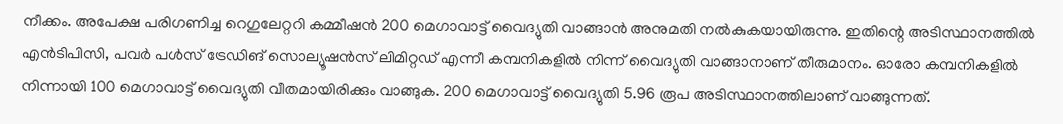നീക്കം. അപേക്ഷ പരിഗണിച്ച റെഗുലേറ്ററി കമ്മീഷന്‍ 200 മെഗാവാട്ട് വൈദ്യുതി വാങ്ങാന്‍ അനുമതി നല്‍കുകയായിരുന്നു. ഇതിന്റെ അടിസ്ഥാനത്തില്‍ എന്‍ടിപിസി, പവര്‍ പള്‍സ് ട്രേഡിങ് സൊല്യൂഷന്‍സ് ലിമിറ്റഡ് എന്നീ കമ്പനികളില്‍ നിന്ന് വൈദ്യുതി വാങ്ങാനാണ് തീരുമാനം. ഓരോ കമ്പനികളില്‍ നിന്നായി 100 മെഗാവാട്ട് വൈദ്യുതി വീതമായിരിക്കും വാങ്ങുക. 200 മെഗാവാട്ട് വൈദ്യുതി 5.96 രൂപ അടിസ്ഥാനത്തിലാണ് വാങ്ങുന്നത്.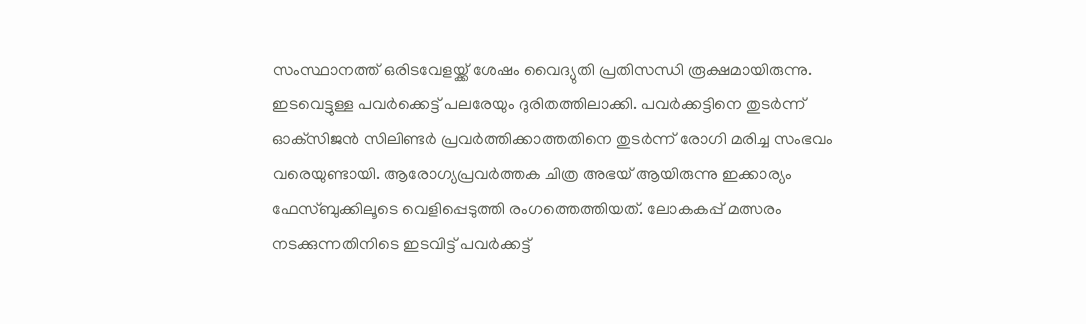സംസ്ഥാനത്ത് ഒരിടവേളയ്ക്ക് ശേഷം വൈദ്യുതി പ്രതിസന്ധി രൂക്ഷമായിരുന്നു. ഇടവെട്ടുള്ള പവര്‍ക്കെട്ട് പലരേയും ദുരിതത്തിലാക്കി. പവര്‍ക്കട്ടിനെ തുടര്‍ന്ന് ഓക്‌സിജന്‍ സിലിണ്ടര്‍ പ്രവര്‍ത്തിക്കാത്തതിനെ തുടര്‍ന്ന് രോഗി മരിച്ച സംഭവം വരെയുണ്ടായി. ആരോഗ്യപ്രവര്‍ത്തക ചിത്ര അഭയ് ആയിരുന്നു ഇക്കാര്യം ഫേസ്ബുക്കിലൂടെ വെളിപ്പെടുത്തി രംഗത്തെത്തിയത്. ലോകകപ്പ് മത്സരം നടക്കുന്നതിനിടെ ഇടവിട്ട് പവര്‍ക്കട്ട്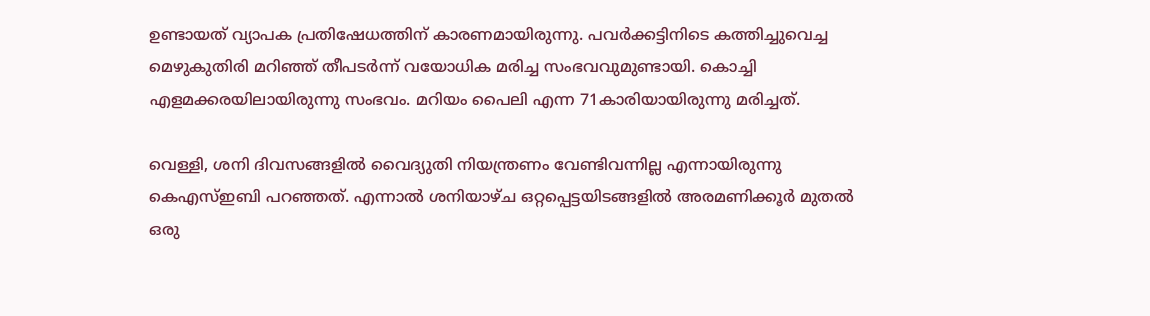ഉണ്ടായത് വ്യാപക പ്രതിഷേധത്തിന് കാരണമായിരുന്നു. പവര്‍ക്കട്ടിനിടെ കത്തിച്ചുവെച്ച മെഴുകുതിരി മറിഞ്ഞ് തീപടര്‍ന്ന് വയോധിക മരിച്ച സംഭവവുമുണ്ടായി. കൊച്ചി എളമക്കരയിലായിരുന്നു സംഭവം. മറിയം പൈലി എന്ന 71കാരിയായിരുന്നു മരിച്ചത്.

വെള്ളി, ശനി ദിവസങ്ങളില്‍ വൈദ്യുതി നിയന്ത്രണം വേണ്ടിവന്നില്ല എന്നായിരുന്നു കെഎസ്ഇബി പറഞ്ഞത്. എന്നാല്‍ ശനിയാഴ്ച ഒറ്റപ്പെട്ടയിടങ്ങളില്‍ അരമണിക്കൂര്‍ മുതല്‍ ഒരു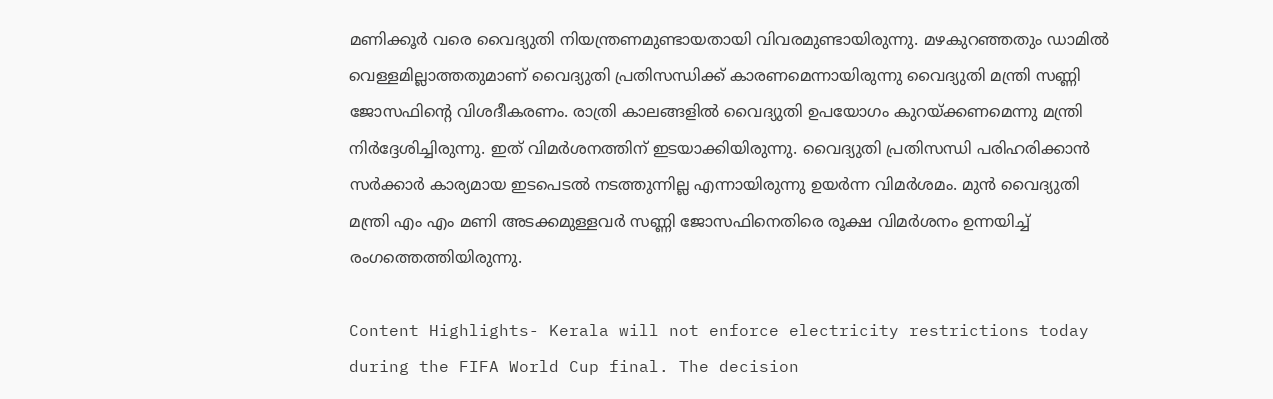മണിക്കൂര്‍ വരെ വൈദ്യുതി നിയന്ത്രണമുണ്ടായതായി വിവരമുണ്ടായിരുന്നു. മഴകുറഞ്ഞതും ഡാമില്‍ വെള്ളമില്ലാത്തതുമാണ് വൈദ്യുതി പ്രതിസന്ധിക്ക് കാരണമെന്നായിരുന്നു വൈദ്യുതി മന്ത്രി സണ്ണി ജോസഫിന്റെ വിശദീകരണം. രാത്രി കാലങ്ങളില്‍ വൈദ്യുതി ഉപയോഗം കുറയ്ക്കണമെന്നു മന്ത്രി നിര്‍ദ്ദേശിച്ചിരുന്നു. ഇത് വിമര്‍ശനത്തിന് ഇടയാക്കിയിരുന്നു. വൈദ്യുതി പ്രതിസന്ധി പരിഹരിക്കാന്‍ സര്‍ക്കാര്‍ കാര്യമായ ഇടപെടല്‍ നടത്തുന്നില്ല എന്നായിരുന്നു ഉയര്‍ന്ന വിമര്‍ശമം. മുന്‍ വൈദ്യുതി മന്ത്രി എം എം മണി അടക്കമുള്ളവര്‍ സണ്ണി ജോസഫിനെതിരെ രൂക്ഷ വിമര്‍ശനം ഉന്നയിച്ച് രംഗത്തെത്തിയിരുന്നു.

Content Highlights- Kerala will not enforce electricity restrictions today during the FIFA World Cup final. The decision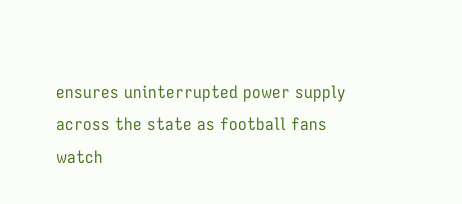ensures uninterrupted power supply across the state as football fans watch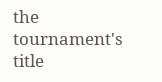the tournament's title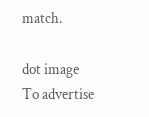match.

dot image
To advertise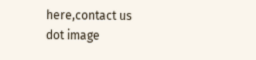here,contact us
dot image